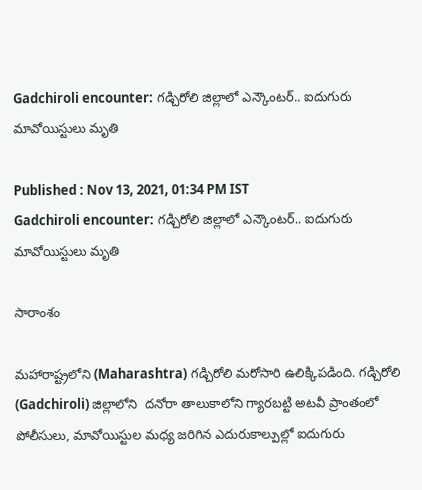Gadchiroli encounter: గడ్చిరోలి జిల్లాలో ఎన్కౌంటర్.. ఐదుగురు మావోయిస్టులు మృతి

Published : Nov 13, 2021, 01:34 PM IST
Gadchiroli encounter: గడ్చిరోలి జిల్లాలో ఎన్కౌంటర్.. ఐదుగురు మావోయిస్టులు మృతి

సారాంశం

మహారాష్ట్రలోని (Maharashtra) గడ్చిరోలి మరోసారి ఉలిక్కిపడింది. గడ్చిరోలి (Gadchiroli) జిల్లాలోని  దనోరా తాలుకాలోని గ్యారబట్టి అటవీ ప్రాంతంలో పోలీసులు, మావోయిస్టుల మధ్య జరిగిన ఎదురుకాల్పుల్లో ఐదుగురు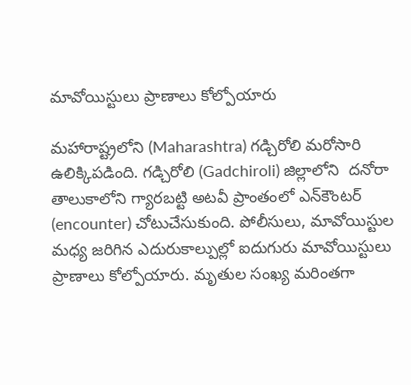మావోయిస్టులు ప్రాణాలు కోల్పోయారు

మహారాష్ట్రలోని (Maharashtra) గడ్చిరోలి మరోసారి ఉలిక్కిపడింది. గడ్చిరోలి (Gadchiroli) జిల్లాలోని  దనోరా తాలుకాలోని గ్యారబట్టి అటవీ ప్రాంతంలో ఎన్‌కౌంటర్ (encounter) చోటుచేసుకుంది. పోలీసులు, మావోయిస్టుల మధ్య జరిగిన ఎదురుకాల్పుల్లో ఐదుగురు మావోయిస్టులు ప్రాణాలు కోల్పోయారు. మృతుల సంఖ్య మరింతగా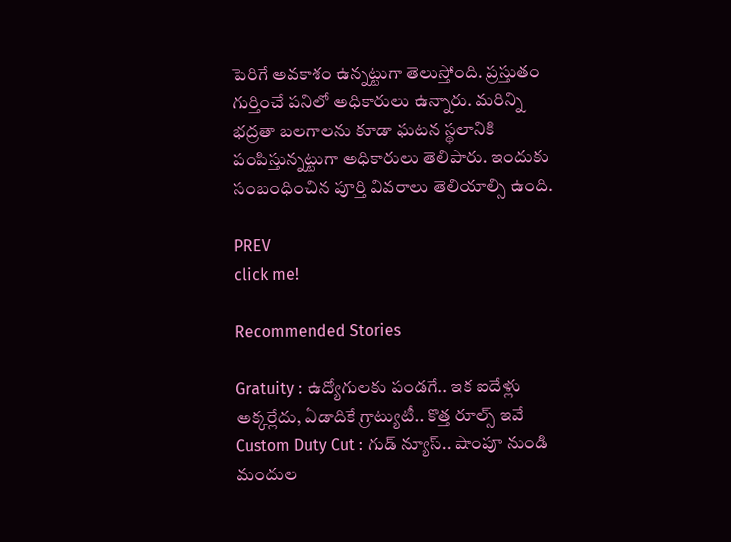పెరిగే అవకాశం ఉన్నట్టుగా తెలుస్తోంది. ప్రస్తుతం గుర్తించే పనిలో అధికారులు ఉన్నారు. మరిన్ని భద్రతా బలగాలను కూడా ఘటన స్థలానికి పంపిస్తున్నట్టుగా అధికారులు తెలిపారు. ఇందుకు సంబంధించిన పూర్తి వివరాలు తెలియాల్సి ఉంది.

PREV
click me!

Recommended Stories

Gratuity : ఉద్యోగులకు పండగే.. ఇక ఐదేళ్లు అక్కర్లేదు, ఏడాదికే గ్రాట్యుటీ.. కొత్త రూల్స్ ఇవే
Custom Duty Cut : గుడ్ న్యూస్.. షాంపూ నుండి మందుల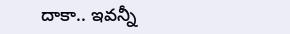దాకా.. ఇవన్నీ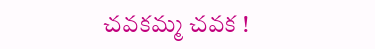చవకమ్మ చవక !